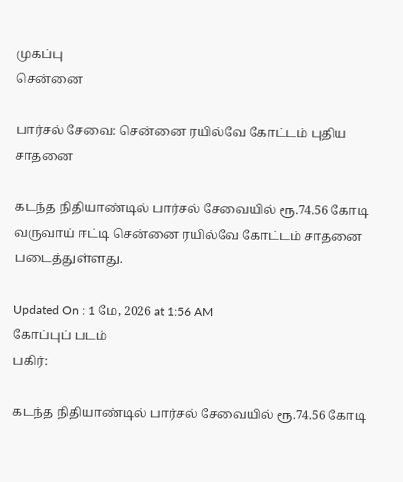முகப்பு
சென்னை

பார்சல் சேவை: சென்னை ரயில்வே கோட்டம் புதிய சாதனை

கடந்த நிதியாண்டில் பார்சல் சேவையில் ரூ.74.56 கோடி வருவாய் ஈட்டி சென்னை ரயில்வே கோட்டம் சாதனை படைத்துள்ளது.

Updated On : 1 மே, 2026 at 1:56 AM
கோப்புப் படம்
பகிர்:

கடந்த நிதியாண்டில் பார்சல் சேவையில் ரூ.74.56 கோடி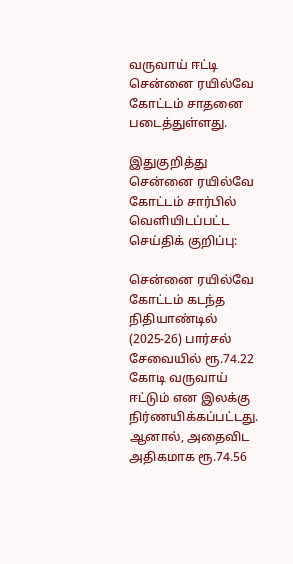வருவாய் ஈட்டி சென்னை ரயில்வே கோட்டம் சாதனை படைத்துள்ளது.

இதுகுறித்து சென்னை ரயில்வே கோட்டம் சார்பில் வெளியிடப்பட்ட செய்திக் குறிப்பு:

சென்னை ரயில்வே கோட்டம் கடந்த நிதியாண்டில் (2025-26) பார்சல் சேவையில் ரூ.74.22 கோடி வருவாய் ஈட்டும் என இலக்கு நிர்ணயிக்கப்பட்டது. ஆனால், அதைவிட அதிகமாக ரூ.74.56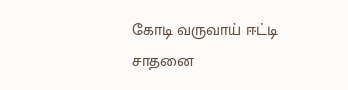கோடி வருவாய் ஈட்டி சாதனை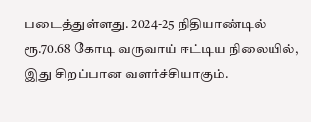படைத்துள்ளது. 2024-25 நிதியாண்டில் ரூ.70.68 கோடி வருவாய் ஈட்டிய நிலையில், இது சிறப்பான வளர்ச்சியாகும்.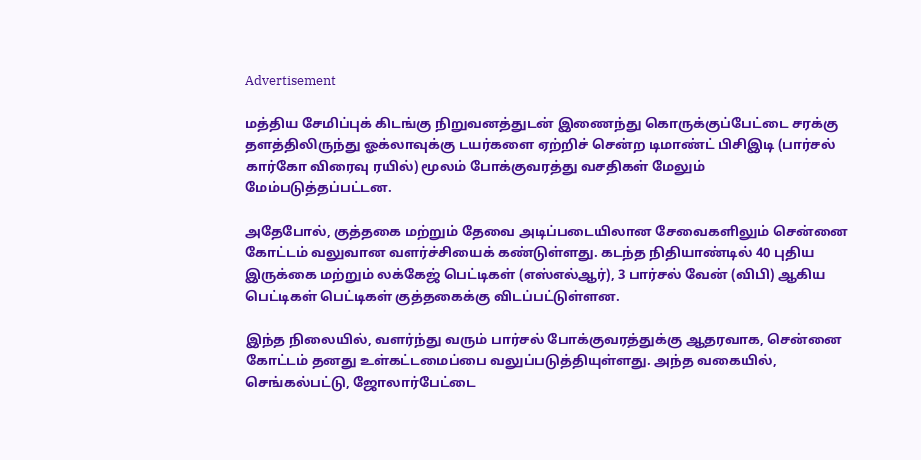Advertisement

மத்திய சேமிப்புக் கிடங்கு நிறுவனத்துடன் இணைந்து கொருக்குப்பேட்டை சரக்கு தளத்திலிருந்து ஓக்லாவுக்கு டயர்களை ஏற்றிச் சென்ற டிமாண்ட் பிசிஇடி (பார்சல் கார்கோ விரைவு ரயில்) மூலம் போக்குவரத்து வசதிகள் மேலும் மேம்படுத்தப்பட்டன.

அதேபோல், குத்தகை மற்றும் தேவை அடிப்படையிலான சேவைகளிலும் சென்னை கோட்டம் வலுவான வளர்ச்சியைக் கண்டுள்ளது. கடந்த நிதியாண்டில் 40 புதிய இருக்கை மற்றும் லக்கேஜ் பெட்டிகள் (எஸ்எல்ஆர்), 3 பார்சல் வேன் (விபி) ஆகிய பெட்டிகள் பெட்டிகள் குத்தகைக்கு விடப்பட்டுள்ளன.

இந்த நிலையில், வளர்ந்து வரும் பார்சல் போக்குவரத்துக்கு ஆதரவாக, சென்னை கோட்டம் தனது உள்கட்டமைப்பை வலுப்படுத்தியுள்ளது. அந்த வகையில், செங்கல்பட்டு, ஜோலார்பேட்டை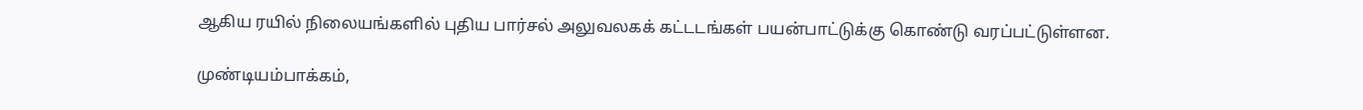ஆகிய ரயில் நிலையங்களில் புதிய பார்சல் அலுவலகக் கட்டடங்கள் பயன்பாட்டுக்கு கொண்டு வரப்பட்டுள்ளன.

முண்டியம்பாக்கம்,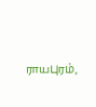ராயபுரம்,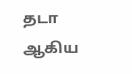தடா ஆகிய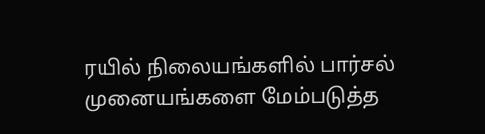ரயில் நிலையங்களில் பார்சல் முனையங்களை மேம்படுத்த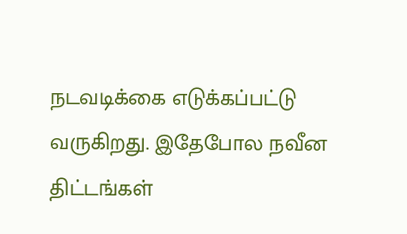நடவடிக்கை எடுக்கப்பட்டு வருகிறது. இதேபோல நவீன திட்டங்கள்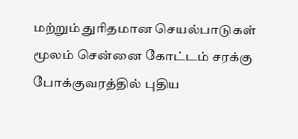மற்றும் துரிதமான செயல்பாடுகள் மூலம் சென்னை கோட்டம் சரக்கு போக்குவரத்தில் புதிய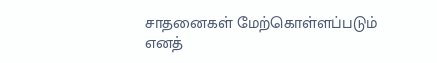சாதனைகள் மேற்கொள்ளப்படும் எனத்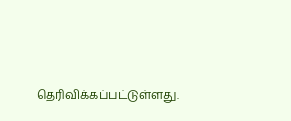தெரிவிக்கப்பட்டுள்ளது.